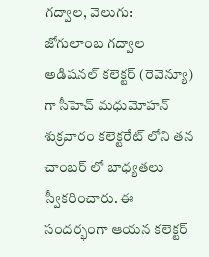గద్వాల, వెలుగు: జోగులాంబ గద్వాల అడిషనల్ కలెక్టర్ (రెవెన్యూ) గా సీహెచ్ మధుమోహన్ శుక్రవారం కలెక్టరేట్ లోని తన చాంబర్ లో బాధ్యతలు స్వీకరించారు. ఈ సందర్భంగా ఆయన కలెక్టర్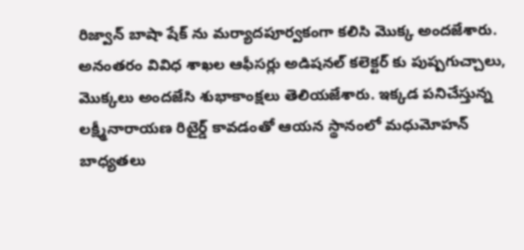రిజ్వాన్ బాషా షేక్ ను మర్యాదపూర్వకంగా కలిసి మొక్క అందజేశారు.
అనంతరం వివిధ శాఖల ఆఫీసర్లు అడిషనల్ కలెక్టర్ కు పుష్పగుచ్చాలు, మొక్కలు అందజేసి శుభాకాంక్షలు తెలియజేశారు. ఇక్కడ పనిచేస్తున్న లక్ష్మీనారాయణ రిటైర్డ్ కావడంతో ఆయన స్థానంలో మధుమోహన్ బాధ్యతలు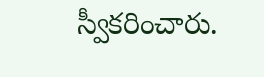స్వీకరించారు.